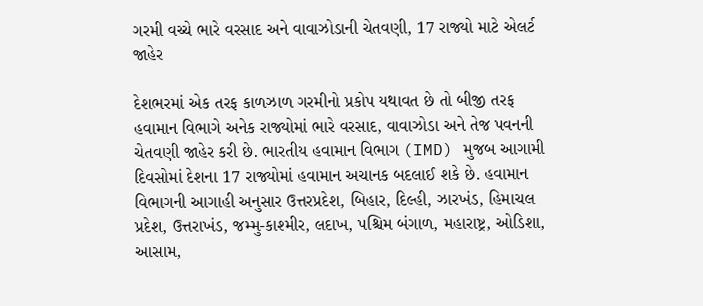ગરમી વચ્ચે ભારે વરસાદ અને વાવાઝોડાની ચેતવણી, 17 રાજ્યો માટે એલર્ટ જાહેર

દેશભરમાં એક તરફ કાળઝાળ ગરમીનો પ્રકોપ યથાવત છે તો બીજી તરફ હવામાન વિભાગે અનેક રાજ્યોમાં ભારે વરસાદ, વાવાઝોડા અને તેજ પવનની ચેતવણી જાહેર કરી છે. ભારતીય હવામાન વિભાગ (IMD) મુજબ આગામી દિવસોમાં દેશના 17 રાજ્યોમાં હવામાન અચાનક બદલાઈ શકે છે. હવામાન વિભાગની આગાહી અનુસાર ઉત્તરપ્રદેશ, બિહાર, દિલ્હી, ઝારખંડ, હિમાચલ પ્રદેશ, ઉત્તરાખંડ, જમ્મુ-કાશ્મીર, લદાખ, પશ્ચિમ બંગાળ, મહારાષ્ટ્ર, ઓડિશા, આસામ,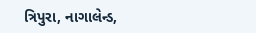ત્રિપુરા, નાગાલેન્ડ,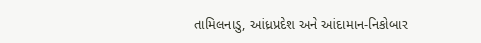તામિલનાડુ, આંધ્રપ્રદેશ અને આંદામાન-નિકોબાર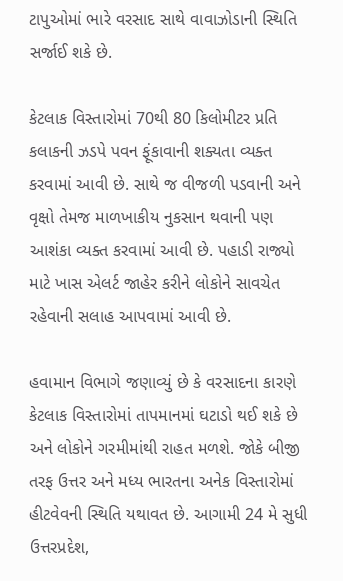ટાપુઓમાં ભારે વરસાદ સાથે વાવાઝોડાની સ્થિતિ સર્જાઈ શકે છે.

કેટલાક વિસ્તારોમાં 70થી 80 કિલોમીટર પ્રતિ કલાકની ઝડપે પવન ફૂંકાવાની શક્યતા વ્યક્ત કરવામાં આવી છે. સાથે જ વીજળી પડવાની અને વૃક્ષો તેમજ માળખાકીય નુકસાન થવાની પણ આશંકા વ્યક્ત કરવામાં આવી છે. પહાડી રાજ્યો માટે ખાસ એલર્ટ જાહેર કરીને લોકોને સાવચેત રહેવાની સલાહ આપવામાં આવી છે.

હવામાન વિભાગે જણાવ્યું છે કે વરસાદના કારણે કેટલાક વિસ્તારોમાં તાપમાનમાં ઘટાડો થઈ શકે છે અને લોકોને ગરમીમાંથી રાહત મળશે. જોકે બીજી તરફ ઉત્તર અને મધ્ય ભારતના અનેક વિસ્તારોમાં હીટવેવની સ્થિતિ યથાવત છે. આગામી 24 મે સુધી ઉત્તરપ્રદેશ,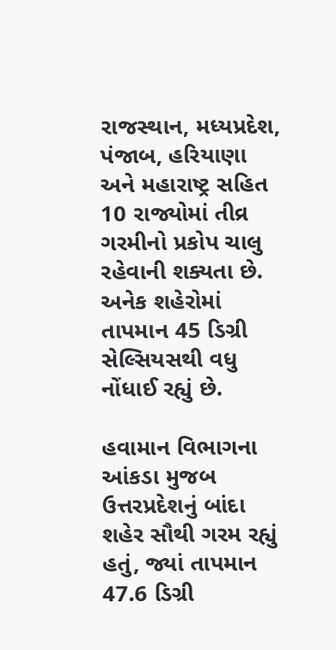રાજસ્થાન, મધ્યપ્રદેશ, પંજાબ, હરિયાણા અને મહારાષ્ટ્ર સહિત 10 રાજ્યોમાં તીવ્ર ગરમીનો પ્રકોપ ચાલુ રહેવાની શક્યતા છે. અનેક શહેરોમાં તાપમાન 45 ડિગ્રી સેલ્સિયસથી વધુ નોંધાઈ રહ્યું છે.

હવામાન વિભાગના આંકડા મુજબ ઉત્તરપ્રદેશનું બાંદા શહેર સૌથી ગરમ રહ્યું હતું, જ્યાં તાપમાન 47.6 ડિગ્રી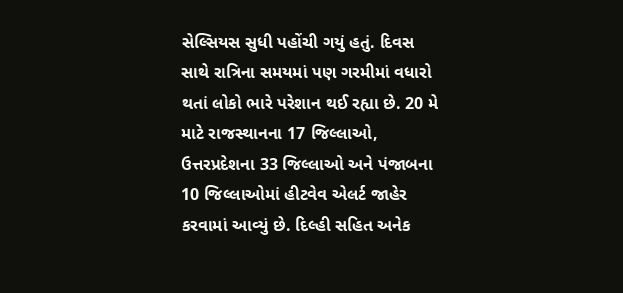સેલ્સિયસ સુધી પહોંચી ગયું હતું. દિવસ સાથે રાત્રિના સમયમાં પણ ગરમીમાં વધારો થતાં લોકો ભારે પરેશાન થઈ રહ્યા છે. 20 મે માટે રાજસ્થાનના 17 જિલ્લાઓ, ઉત્તરપ્રદેશના 33 જિલ્લાઓ અને પંજાબના 10 જિલ્લાઓમાં હીટવેવ એલર્ટ જાહેર કરવામાં આવ્યું છે. દિલ્હી સહિત અનેક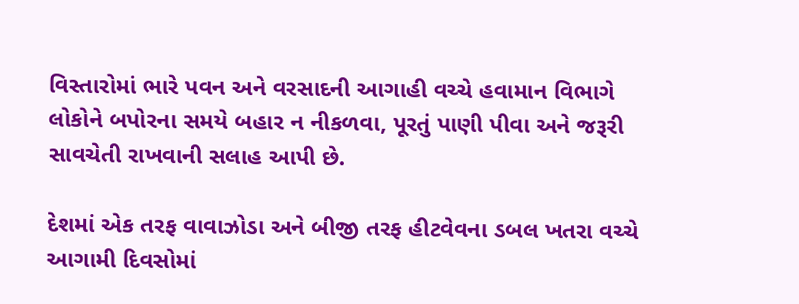વિસ્તારોમાં ભારે પવન અને વરસાદની આગાહી વચ્ચે હવામાન વિભાગે લોકોને બપોરના સમયે બહાર ન નીકળવા, પૂરતું પાણી પીવા અને જરૂરી સાવચેતી રાખવાની સલાહ આપી છે.

દેશમાં એક તરફ વાવાઝોડા અને બીજી તરફ હીટવેવના ડબલ ખતરા વચ્ચે આગામી દિવસોમાં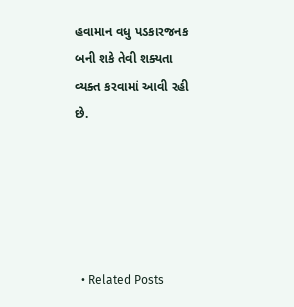હવામાન વધુ પડકારજનક બની શકે તેવી શક્યતા વ્યક્ત કરવામાં આવી રહી છે.





  • Related Posts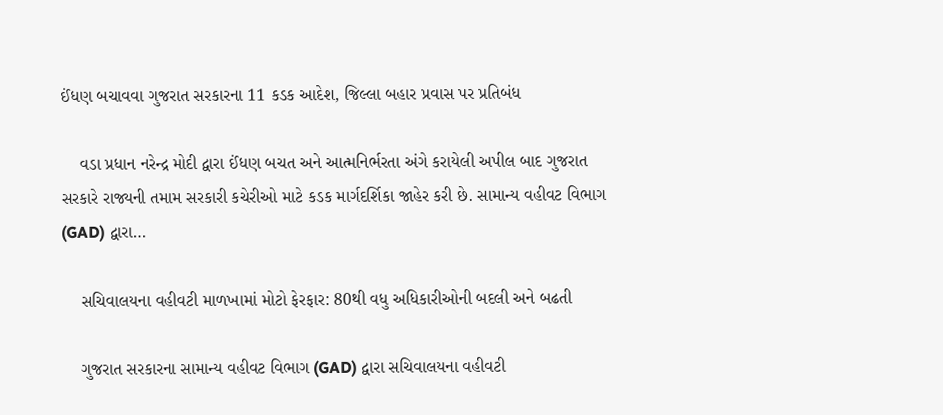ઈંધણ બચાવવા ગુજરાત સરકારના 11 કડક આદેશ, જિલ્લા બહાર પ્રવાસ પર પ્રતિબંધ

    વડા પ્રધાન નરેન્દ્ર મોદી દ્વારા ઈંધણ બચત અને આત્મનિર્ભરતા અંગે કરાયેલી અપીલ બાદ ગુજરાત સરકારે રાજ્યની તમામ સરકારી કચેરીઓ માટે કડક માર્ગદર્શિકા જાહેર કરી છે. સામાન્ય વહીવટ વિભાગ (GAD) દ્વારા…

    સચિવાલયના વહીવટી માળખામાં મોટો ફેરફાર: 80થી વધુ અધિકારીઓની બદલી અને બઢતી

    ગુજરાત સરકારના સામાન્ય વહીવટ વિભાગ (GAD) દ્વારા સચિવાલયના વહીવટી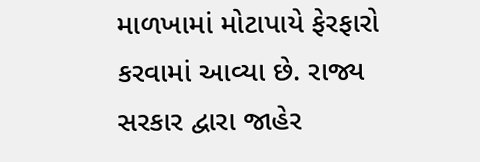માળખામાં મોટાપાયે ફેરફારો કરવામાં આવ્યા છે. રાજ્ય સરકાર દ્વારા જાહેર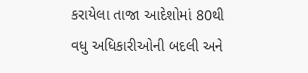કરાયેલા તાજા આદેશોમાં 80થી વધુ અધિકારીઓની બદલી અને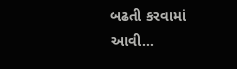બઢતી કરવામાં આવી…